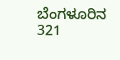ಬೆಂಗಳೂರಿನ 321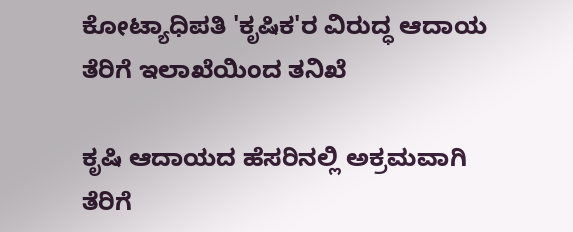ಕೋಟ್ಯಾಧಿಪತಿ 'ಕೃಷಿಕ'ರ ವಿರುದ್ಧ ಆದಾಯ ತೆರಿಗೆ ಇಲಾಖೆಯಿಂದ ತನಿಖೆ

ಕೃಷಿ ಆದಾಯದ ಹೆಸರಿನಲ್ಲಿ ಅಕ್ರಮವಾಗಿ ತೆರಿಗೆ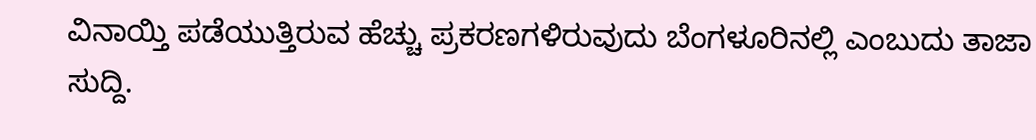ವಿನಾಯ್ತಿ ಪಡೆಯುತ್ತಿರುವ ಹೆಚ್ಚು ಪ್ರಕರಣಗಳಿರುವುದು ಬೆಂಗಳೂರಿನಲ್ಲಿ ಎಂಬುದು ತಾಜಾ ಸುದ್ದಿ.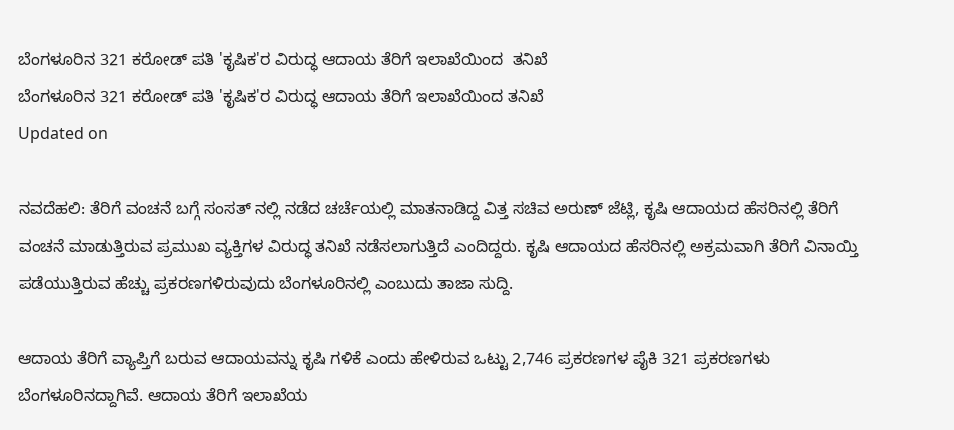ಬೆಂಗಳೂರಿನ 321 ಕರೋಡ್ ಪತಿ 'ಕೃಷಿಕ'ರ ವಿರುದ್ಧ ಆದಾಯ ತೆರಿಗೆ ಇಲಾಖೆಯಿಂದ  ತನಿಖೆ
ಬೆಂಗಳೂರಿನ 321 ಕರೋಡ್ ಪತಿ 'ಕೃಷಿಕ'ರ ವಿರುದ್ಧ ಆದಾಯ ತೆರಿಗೆ ಇಲಾಖೆಯಿಂದ ತನಿಖೆ
Updated on

ನವದೆಹಲಿ: ತೆರಿಗೆ ವಂಚನೆ ಬಗ್ಗೆ ಸಂಸತ್ ನಲ್ಲಿ ನಡೆದ ಚರ್ಚೆಯಲ್ಲಿ ಮಾತನಾಡಿದ್ದ ವಿತ್ತ ಸಚಿವ ಅರುಣ್ ಜೆಟ್ಲಿ, ಕೃಷಿ ಆದಾಯದ ಹೆಸರಿನಲ್ಲಿ ತೆರಿಗೆ ವಂಚನೆ ಮಾಡುತ್ತಿರುವ ಪ್ರಮುಖ ವ್ಯಕ್ತಿಗಳ ವಿರುದ್ಧ ತನಿಖೆ ನಡೆಸಲಾಗುತ್ತಿದೆ ಎಂದಿದ್ದರು. ಕೃಷಿ ಆದಾಯದ ಹೆಸರಿನಲ್ಲಿ ಅಕ್ರಮವಾಗಿ ತೆರಿಗೆ ವಿನಾಯ್ತಿ ಪಡೆಯುತ್ತಿರುವ ಹೆಚ್ಚು ಪ್ರಕರಣಗಳಿರುವುದು ಬೆಂಗಳೂರಿನಲ್ಲಿ ಎಂಬುದು ತಾಜಾ ಸುದ್ದಿ.

ಆದಾಯ ತೆರಿಗೆ ವ್ಯಾಪ್ತಿಗೆ ಬರುವ ಆದಾಯವನ್ನು ಕೃಷಿ ಗಳಿಕೆ ಎಂದು ಹೇಳಿರುವ ಒಟ್ಟು 2,746 ಪ್ರಕರಣಗಳ ಪೈಕಿ 321 ಪ್ರಕರಣಗಳು ಬೆಂಗಳೂರಿನದ್ದಾಗಿವೆ. ಆದಾಯ ತೆರಿಗೆ ಇಲಾಖೆಯ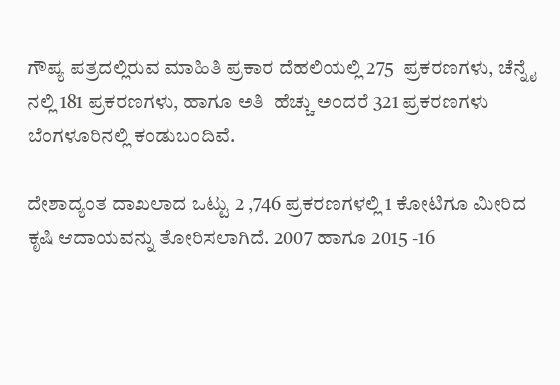ಗೌಪ್ಯ ಪತ್ರದಲ್ಲಿರುವ ಮಾಹಿತಿ ಪ್ರಕಾರ ದೆಹಲಿಯಲ್ಲಿ 275  ಪ್ರಕರಣಗಳು, ಚೆನ್ನೈ ನಲ್ಲಿ 181 ಪ್ರಕರಣಗಳು, ಹಾಗೂ ಅತಿ  ಹೆಚ್ಚು ಅಂದರೆ 321 ಪ್ರಕರಣಗಳು ಬೆಂಗಳೂರಿನಲ್ಲಿ ಕಂಡುಬಂದಿವೆ.

ದೇಶಾದ್ಯಂತ ದಾಖಲಾದ ಒಟ್ಟು 2 ,746 ಪ್ರಕರಣಗಳಲ್ಲಿ 1 ಕೋಟಿಗೂ ಮೀರಿದ ಕೃಷಿ ಆದಾಯವನ್ನು ತೋರಿಸಲಾಗಿದೆ. 2007 ಹಾಗೂ 2015 -16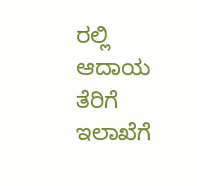ರಲ್ಲಿ ಆದಾಯ ತೆರಿಗೆ ಇಲಾಖೆಗೆ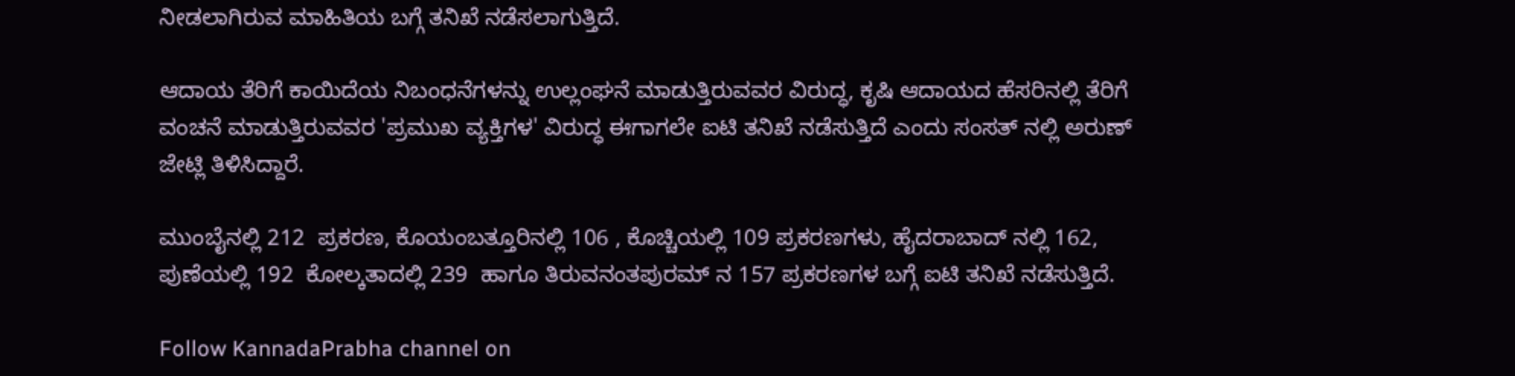ನೀಡಲಾಗಿರುವ ಮಾಹಿತಿಯ ಬಗ್ಗೆ ತನಿಖೆ ನಡೆಸಲಾಗುತ್ತಿದೆ.

ಆದಾಯ ತೆರಿಗೆ ಕಾಯಿದೆಯ ನಿಬಂಧನೆಗಳನ್ನು ಉಲ್ಲಂಘನೆ ಮಾಡುತ್ತಿರುವವರ ವಿರುದ್ಧ, ಕೃಷಿ ಆದಾಯದ ಹೆಸರಿನಲ್ಲಿ ತೆರಿಗೆ ವಂಚನೆ ಮಾಡುತ್ತಿರುವವರ 'ಪ್ರಮುಖ ವ್ಯಕ್ತಿಗಳ' ವಿರುದ್ಧ ಈಗಾಗಲೇ ಐಟಿ ತನಿಖೆ ನಡೆಸುತ್ತಿದೆ ಎಂದು ಸಂಸತ್ ನಲ್ಲಿ ಅರುಣ್ ಜೇಟ್ಲಿ ತಿಳಿಸಿದ್ದಾರೆ.

ಮುಂಬೈನಲ್ಲಿ 212  ಪ್ರಕರಣ, ಕೊಯಂಬತ್ತೂರಿನಲ್ಲಿ 106 , ಕೊಚ್ಚಿಯಲ್ಲಿ 109 ಪ್ರಕರಣಗಳು, ಹೈದರಾಬಾದ್ ನಲ್ಲಿ 162, ಪುಣೆಯಲ್ಲಿ 192  ಕೋಲ್ಕತಾದಲ್ಲಿ 239  ಹಾಗೂ ತಿರುವನಂತಪುರಮ್ ನ 157 ಪ್ರಕರಣಗಳ ಬಗ್ಗೆ ಐಟಿ ತನಿಖೆ ನಡೆಸುತ್ತಿದೆ.

Follow KannadaPrabha channel on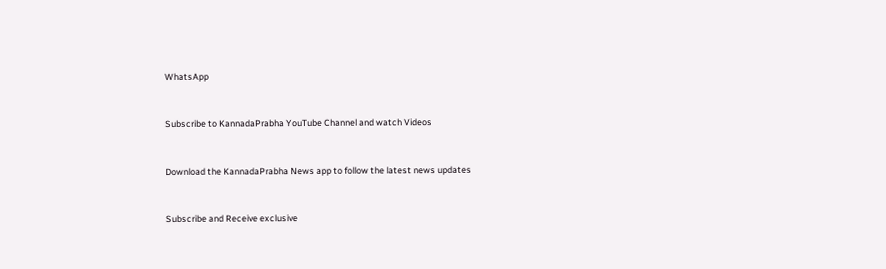WhatsApp



Subscribe to KannadaPrabha YouTube Channel and watch Videos



Download the KannadaPrabha News app to follow the latest news updates



Subscribe and Receive exclusive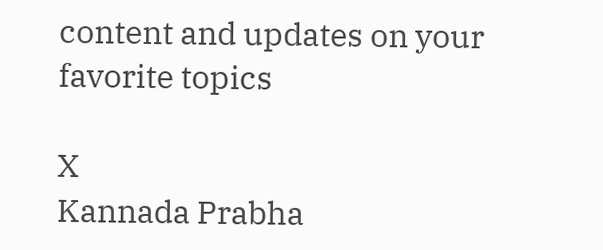content and updates on your favorite topics

X
Kannada Prabha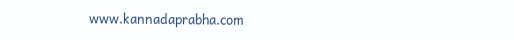www.kannadaprabha.com